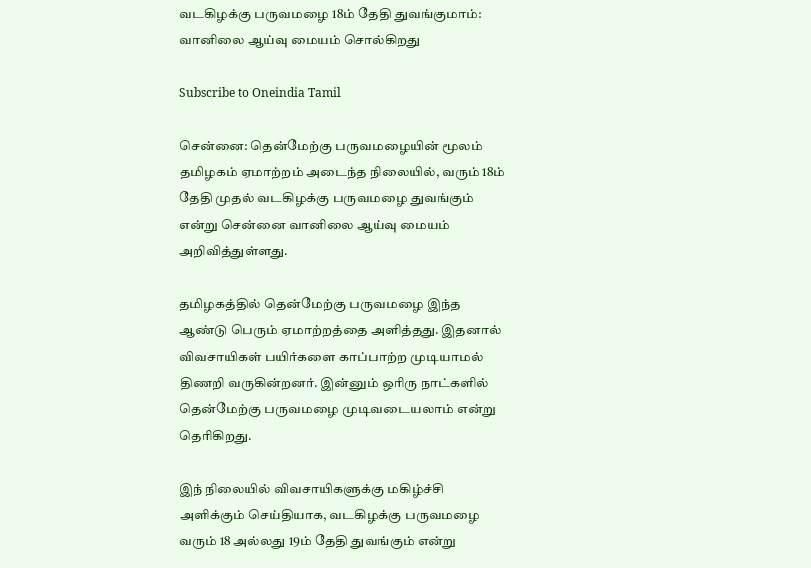வடகிழக்கு பருவமழை 18ம் தேதி துவங்குமாம்: வானிலை ஆய்வு மையம் சொல்கிறது

Subscribe to Oneindia Tamil

சென்னை: தென்மேற்கு பருவமழையின் மூலம் தமிழகம் ஏமாற்றம் அடைந்த நிலையில், வரும் 18ம் தேதி முதல் வடகிழக்கு பருவமழை துவங்கும் என்று சென்னை வானிலை ஆய்வு மையம் அறிவித்துள்ளது.

தமிழகத்தில் தென்மேற்கு பருவமழை இந்த ஆண்டு பெரும் ஏமாற்றத்தை அளித்தது. இதனால் விவசாயிகள் பயிர்களை காப்பாற்ற முடியாமல் திணறி வருகின்றனர். இன்னும் ஒரிரு நாட்களில் தென்மேற்கு பருவமழை முடிவடையலாம் என்று தெரிகிறது.

இந் நிலையில் விவசாயிகளுக்கு மகிழ்ச்சி அளிக்கும் செய்தியாக, வடகிழக்கு பருவமழை வரும் 18 அல்லது 19ம் தேதி துவங்கும் என்று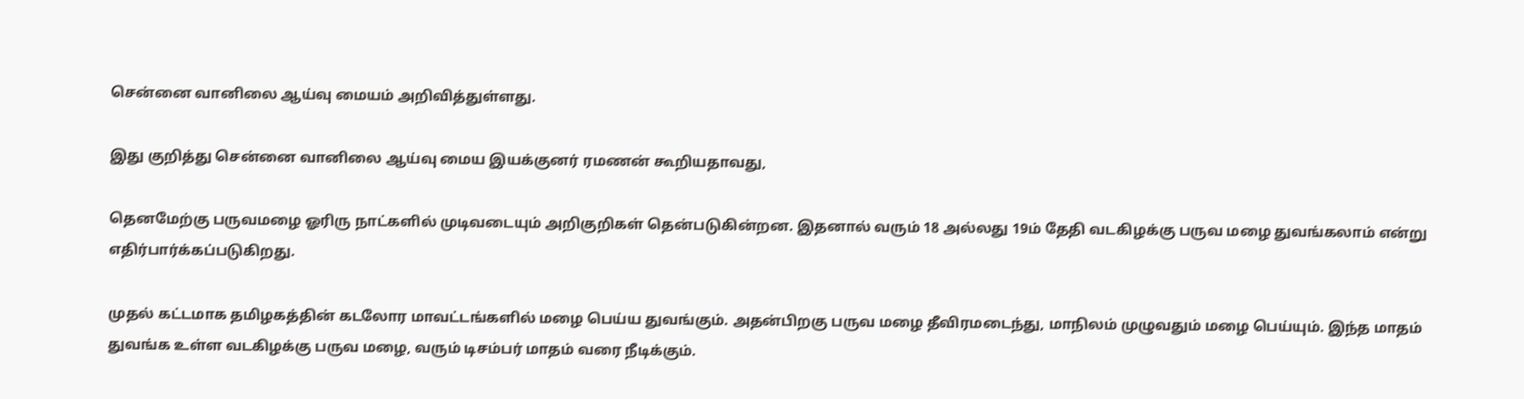சென்னை வானிலை ஆய்வு மையம் அறிவித்துள்ளது.

இது குறித்து சென்னை வானிலை ஆய்வு மைய இயக்குனர் ரமணன் கூறியதாவது,

தெனமேற்கு பருவமழை ஓரிரு நாட்களில் முடிவடையும் அறிகுறிகள் தென்படுகின்றன. இதனால் வரும் 18 அல்லது 19ம் தேதி வடகிழக்கு பருவ மழை துவங்கலாம் என்று எதிர்பார்க்கப்படுகிறது.

முதல் கட்டமாக தமிழகத்தின் கடலோர மாவட்டங்களில் மழை பெய்ய துவங்கும். அதன்பிறகு பருவ மழை தீவிரமடைந்து, மாநிலம் முழுவதும் மழை பெய்யும். இந்த மாதம் துவங்க உள்ள வடகிழக்கு பருவ மழை, வரும் டிசம்பர் மாதம் வரை நீடிக்கும்.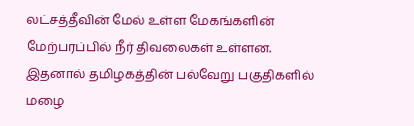லட்சத்தீவின் மேல் உள்ள மேகங்களின் மேற்பரப்பில் நீர் திவலைகள் உள்ளன. இதனால் தமிழகத்தின் பல்வேறு பகுதிகளில் மழை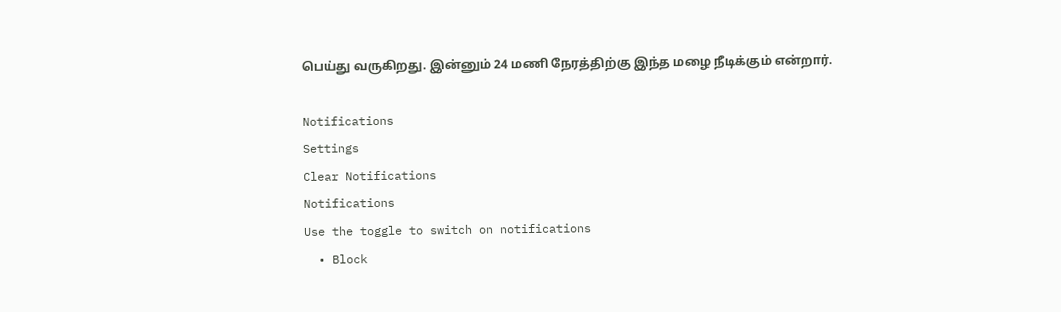பெய்து வருகிறது. இன்னும் 24 மணி நேரத்திற்கு இந்த மழை நீடிக்கும் என்றார்.

Notifications
Settings
Clear Notifications
Notifications
Use the toggle to switch on notifications
  • Block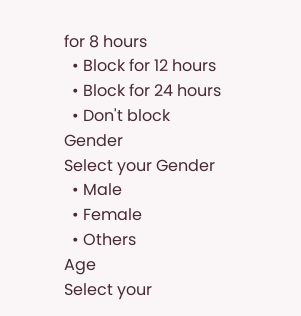for 8 hours
  • Block for 12 hours
  • Block for 24 hours
  • Don't block
Gender
Select your Gender
  • Male
  • Female
  • Others
Age
Select your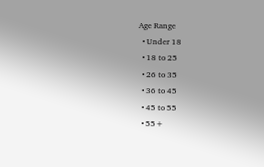Age Range
  • Under 18
  • 18 to 25
  • 26 to 35
  • 36 to 45
  • 45 to 55
  • 55+